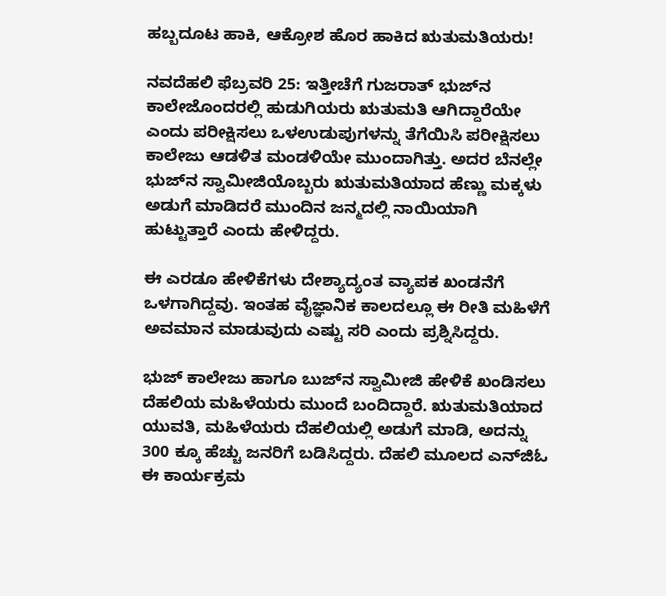ಹಬ್ಬದೂಟ ಹಾಕಿ, ಆಕ್ರೋಶ ಹೊರ ಹಾಕಿದ ಋತುಮತಿಯರು!

ನವದೆಹಲಿ ಫೆಬ್ರವರಿ 25: ಇತ್ತೀಚೆಗೆ ಗುಜರಾತ್‌ ಭುಜ್‌ನ ಕಾಲೇಜೊಂದರಲ್ಲಿ ಹುಡುಗಿಯರು ಋತುಮತಿ ಆಗಿದ್ದಾರೆಯೇ ಎಂದು ಪರೀಕ್ಷಿಸಲು ಒಳಉಡುಪುಗಳನ್ನು ತೆಗೆಯಿಸಿ ಪರೀಕ್ಷಿಸಲು ಕಾಲೇಜು ಆಡಳಿತ ಮಂಡಳಿಯೇ ಮುಂದಾಗಿತ್ತು. ಅದರ ಬೆನಲ್ಲೇ ಭುಜ್‌ನ ಸ್ವಾಮೀಜಿಯೊಬ್ಬರು ಋತುಮತಿಯಾದ ಹೆಣ್ಣು ಮಕ್ಕಳು ಅಡುಗೆ ಮಾಡಿದರೆ ಮುಂದಿನ ಜನ್ಮದಲ್ಲಿ ನಾಯಿಯಾಗಿ ಹುಟ್ಟುತ್ತಾರೆ ಎಂದು ಹೇಳಿದ್ದರು.

ಈ ಎರಡೂ ಹೇಳಿಕೆಗಳು ದೇಶ್ಯಾದ್ಯಂತ ವ್ಯಾಪಕ ಖಂಡನೆಗೆ ಒಳಗಾಗಿದ್ದವು. ಇಂತಹ ವೈಜ್ಞಾನಿಕ ಕಾಲದಲ್ಲೂ ಈ ರೀತಿ ಮಹಿಳೆಗೆ ಅವಮಾನ ಮಾಡುವುದು ಎಷ್ಟು ಸರಿ ಎಂದು ಪ್ರಶ್ನಿಸಿದ್ದರು.

ಭುಜ್ ಕಾಲೇಜು ಹಾಗೂ ಬುಜ್‌ನ ಸ್ವಾಮೀಜಿ ಹೇಳಿಕೆ ಖಂಡಿಸಲು ದೆಹಲಿಯ ಮಹಿಳೆಯರು ಮುಂದೆ ಬಂದಿದ್ದಾರೆ. ಋತುಮತಿಯಾದ ಯುವತಿ, ಮಹಿಳೆಯರು ದೆಹಲಿಯಲ್ಲಿ ಅಡುಗೆ ಮಾಡಿ, ಅದನ್ನು 300 ಕ್ಕೂ ಹೆಚ್ಚು ಜನರಿಗೆ ಬಡಿಸಿದ್ದರು. ದೆಹಲಿ ಮೂಲದ ಎನ್‌ಜಿಓ ಈ ಕಾರ್ಯಕ್ರಮ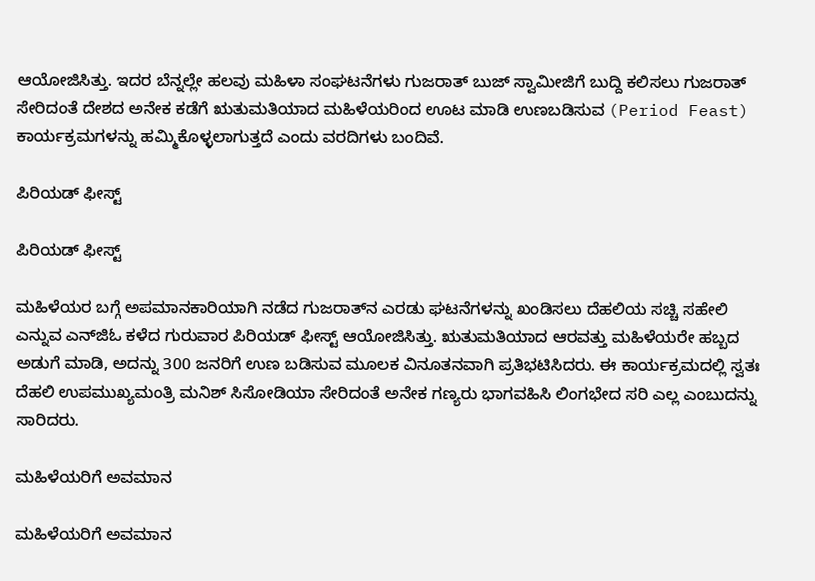ಆಯೋಜಿಸಿತ್ತು. ಇದರ ಬೆನ್ನಲ್ಲೇ ಹಲವು ಮಹಿಳಾ ಸಂಘಟನೆಗಳು ಗುಜರಾತ್ ಬುಜ್ ಸ್ವಾಮೀಜಿಗೆ ಬುದ್ದಿ ಕಲಿಸಲು ಗುಜರಾತ್ ಸೇರಿದಂತೆ ದೇಶದ ಅನೇಕ ಕಡೆಗೆ ಋತುಮತಿಯಾದ ಮಹಿಳೆಯರಿಂದ ಊಟ ಮಾಡಿ ಉಣಬಡಿಸುವ (Period Feast) ಕಾರ್ಯಕ್ರಮಗಳನ್ನು ಹಮ್ಮಿಕೊಳ್ಳಲಾಗುತ್ತದೆ ಎಂದು ವರದಿಗಳು ಬಂದಿವೆ.

ಪಿರಿಯಡ್ ಫೀಸ್ಟ್

ಪಿರಿಯಡ್ ಫೀಸ್ಟ್

ಮಹಿಳೆಯರ ಬಗ್ಗೆ ಅಪಮಾನಕಾರಿಯಾಗಿ ನಡೆದ ಗುಜರಾತ್‌ನ ಎರಡು ಘಟನೆಗಳನ್ನು ಖಂಡಿಸಲು ದೆಹಲಿಯ ಸಚ್ಚಿ ಸಹೇಲಿ ಎನ್ನುವ ಎನ್‌ಜಿಓ ಕಳೆದ ಗುರುವಾರ ಪಿರಿಯಡ್ ಫೀಸ್ಟ್ ಆಯೋಜಿಸಿತ್ತು. ಋತುಮತಿಯಾದ ಆರವತ್ತು ಮಹಿಳೆಯರೇ ಹಬ್ಬದ ಅಡುಗೆ ಮಾಡಿ, ಅದನ್ನು 300 ಜನರಿಗೆ ಉಣ ಬಡಿಸುವ ಮೂಲಕ ವಿನೂತನವಾಗಿ ಪ್ರತಿಭಟಿಸಿದರು. ಈ ಕಾರ್ಯಕ್ರಮದಲ್ಲಿ ಸ್ವತಃ ದೆಹಲಿ ಉಪಮುಖ್ಯಮಂತ್ರಿ ಮನಿಶ್ ಸಿಸೋಡಿಯಾ ಸೇರಿದಂತೆ ಅನೇಕ ಗಣ್ಯರು ಭಾಗವಹಿಸಿ ಲಿಂಗಭೇದ ಸರಿ ಎಲ್ಲ ಎಂಬುದನ್ನು ಸಾರಿದರು.

ಮಹಿಳೆಯರಿಗೆ ಅವಮಾನ

ಮಹಿಳೆಯರಿಗೆ ಅವಮಾನ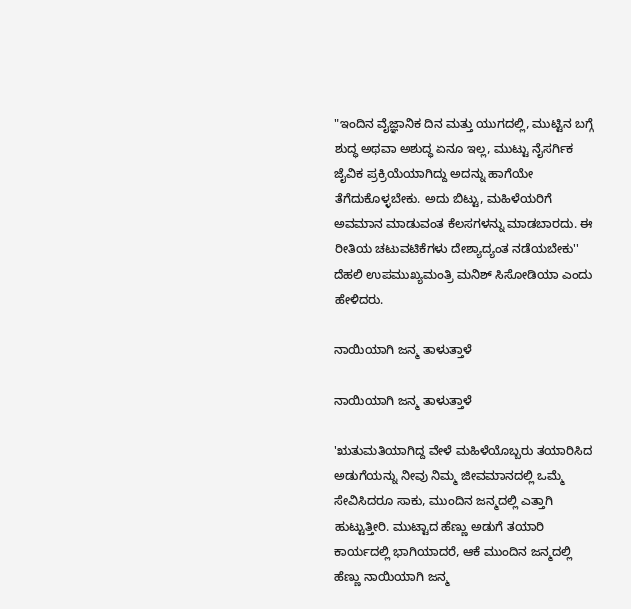"ಇಂದಿನ ವೈಜ್ಞಾನಿಕ ದಿನ ಮತ್ತು ಯುಗದಲ್ಲಿ, ಮುಟ್ಟಿನ ಬಗ್ಗೆ ಶುದ್ಧ ಅಥವಾ ಅಶುದ್ಧ ಏನೂ ಇಲ್ಲ, ಮುಟ್ಟು ನೈಸರ್ಗಿಕ ಜೈವಿಕ ಪ್ರಕ್ರಿಯೆಯಾಗಿದ್ದು ಅದನ್ನು ಹಾಗೆಯೇ ತೆಗೆದುಕೊಳ್ಳಬೇಕು. ಅದು ಬಿಟ್ಟು, ಮಹಿಳೆಯರಿಗೆ ಅವಮಾನ ಮಾಡುವಂತ ಕೆಲಸಗಳನ್ನು ಮಾಡಬಾರದು. ಈ ರೀತಿಯ ಚಟುವಟಿಕೆಗಳು ದೇಶ್ಯಾದ್ಯಂತ ನಡೆಯಬೇಕು'' ದೆಹಲಿ ಉಪಮುಖ್ಯಮಂತ್ರಿ ಮನಿಶ್ ಸಿಸೋಡಿಯಾ ಎಂದು ಹೇಳಿದರು.

ನಾಯಿಯಾಗಿ ಜನ್ಮ ತಾಳುತ್ತಾಳೆ

ನಾಯಿಯಾಗಿ ಜನ್ಮ ತಾಳುತ್ತಾಳೆ

'ಋತುಮತಿಯಾಗಿದ್ದ ವೇಳೆ ಮಹಿಳೆಯೊಬ್ಬರು ತಯಾರಿಸಿದ ಅಡುಗೆಯನ್ನು ನೀವು ನಿಮ್ಮ ಜೀವಮಾನದಲ್ಲಿ ಒಮ್ಮೆ ಸೇವಿಸಿದರೂ ಸಾಕು, ಮುಂದಿನ ಜನ್ಮದಲ್ಲಿ ಎತ್ತಾಗಿ ಹುಟ್ಟುತ್ತೀರಿ. ಮುಟ್ಟಾದ ಹೆಣ್ಣು ಅಡುಗೆ ತಯಾರಿ ಕಾರ್ಯದಲ್ಲಿ ಭಾಗಿಯಾದರೆ, ಆಕೆ ಮುಂದಿನ ಜನ್ಮದಲ್ಲಿ ಹೆಣ್ಣು ನಾಯಿಯಾಗಿ ಜನ್ಮ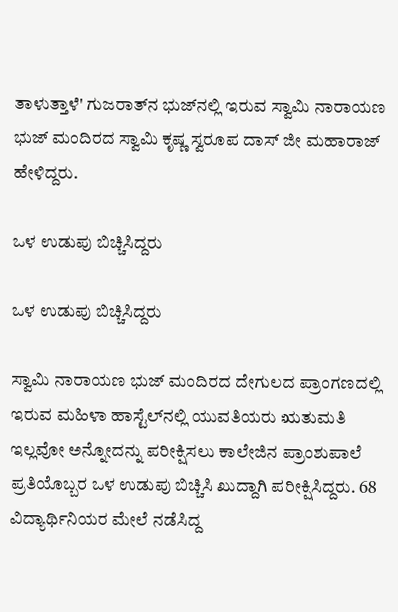ತಾಳುತ್ತಾಳೆ' ಗುಜರಾತ್‌ನ ಭುಜ್‌ನಲ್ಲಿ ಇರುವ ಸ್ವಾಮಿ ನಾರಾಯಣ ಭುಜ್ ಮಂದಿರದ ಸ್ವಾಮಿ ಕೃಷ್ಣ ಸ್ವರೂಪ ದಾಸ್‌ ಜೀ ಮಹಾರಾಜ್ ಹೇಳಿದ್ದರು.

ಒಳ ಉಡುಪು ಬಿಚ್ಚಿಸಿದ್ದರು

ಒಳ ಉಡುಪು ಬಿಚ್ಚಿಸಿದ್ದರು

ಸ್ವಾಮಿ ನಾರಾಯಣ ಭುಜ್ ಮಂದಿರದ ದೇಗುಲದ ಪ್ರಾಂಗಣದಲ್ಲಿ ಇರುವ ಮಹಿಳಾ ಹಾಸ್ಟೆಲ್‌ನಲ್ಲಿ ಯುವತಿಯರು ಋತುಮತಿ ಇಲ್ಲವೋ ಅನ್ನೋದನ್ನು ಪರೀಕ್ಷಿಸಲು ಕಾಲೇಜಿನ ಪ್ರಾಂಶುಪಾಲೆ ಪ್ರತಿಯೊಬ್ಬರ ಒಳ ಉಡುಪು ಬಿಚ್ಚಿಸಿ ಖುದ್ದಾಗಿ ಪರೀಕ್ಷಿಸಿದ್ದರು. 68 ವಿದ್ಯಾರ್ಥಿನಿಯರ ಮೇಲೆ ನಡೆಸಿದ್ದ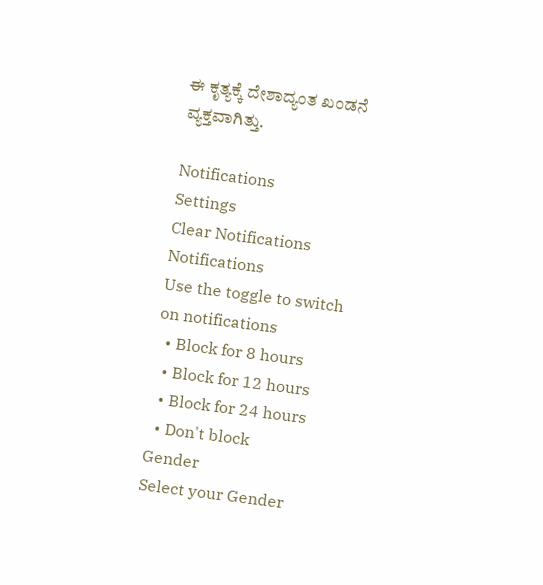ಈ ಕೃತ್ಯಕ್ಕೆ ದೇಶಾದ್ಯಂತ ಖಂಡನೆ ವ್ಯಕ್ತವಾಗಿತ್ತು.

Notifications
Settings
Clear Notifications
Notifications
Use the toggle to switch on notifications
  • Block for 8 hours
  • Block for 12 hours
  • Block for 24 hours
  • Don't block
Gender
Select your Gender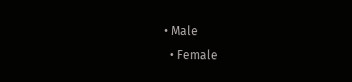• Male
  • Female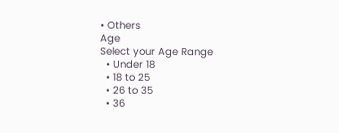• Others
Age
Select your Age Range
  • Under 18
  • 18 to 25
  • 26 to 35
  • 36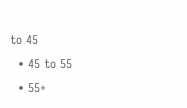to 45
  • 45 to 55
  • 55+